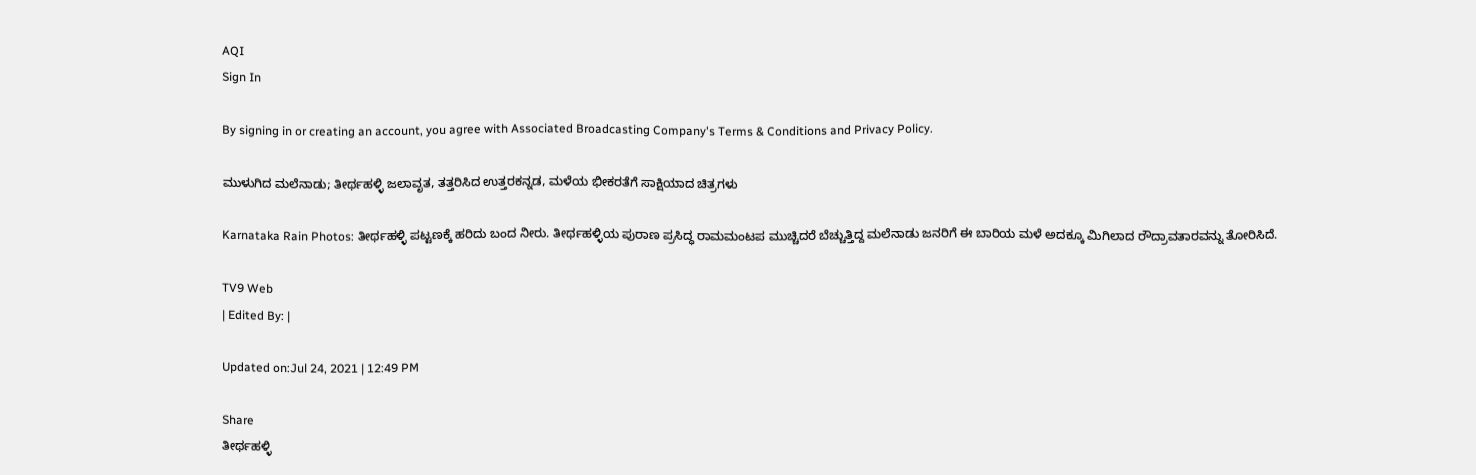AQI
Sign In

By signing in or creating an account, you agree with Associated Broadcasting Company's Terms & Conditions and Privacy Policy.

ಮುಳುಗಿದ ಮಲೆನಾಡು; ತೀರ್ಥಹಳ್ಳಿ ಜಲಾವೃತ, ತತ್ತರಿಸಿದ ಉತ್ತರಕನ್ನಡ, ಮಳೆಯ ಭೀಕರತೆಗೆ ಸಾಕ್ಷಿಯಾದ ಚಿತ್ರಗಳು

Karnataka Rain Photos: ತೀರ್ಥಹಳ್ಳಿ ಪಟ್ಟಣಕ್ಕೆ ಹರಿದು ಬಂದ ನೀರು. ತೀರ್ಥಹಳ್ಳಿಯ ಪುರಾಣ ಪ್ರಸಿದ್ಧ ರಾಮಮಂಟಪ ಮುಚ್ಚಿದರೆ ಬೆಚ್ಚುತ್ತಿದ್ದ ಮಲೆನಾಡು ಜನರಿಗೆ ಈ ಬಾರಿಯ ಮಳೆ ಅದಕ್ಕೂ ಮಿಗಿಲಾದ ರೌದ್ರಾವತಾರವನ್ನು ತೋರಿಸಿದೆ.

TV9 Web
| Edited By: |

Updated on:Jul 24, 2021 | 12:49 PM

Share
ತೀರ್ಥಹಳ್ಳಿ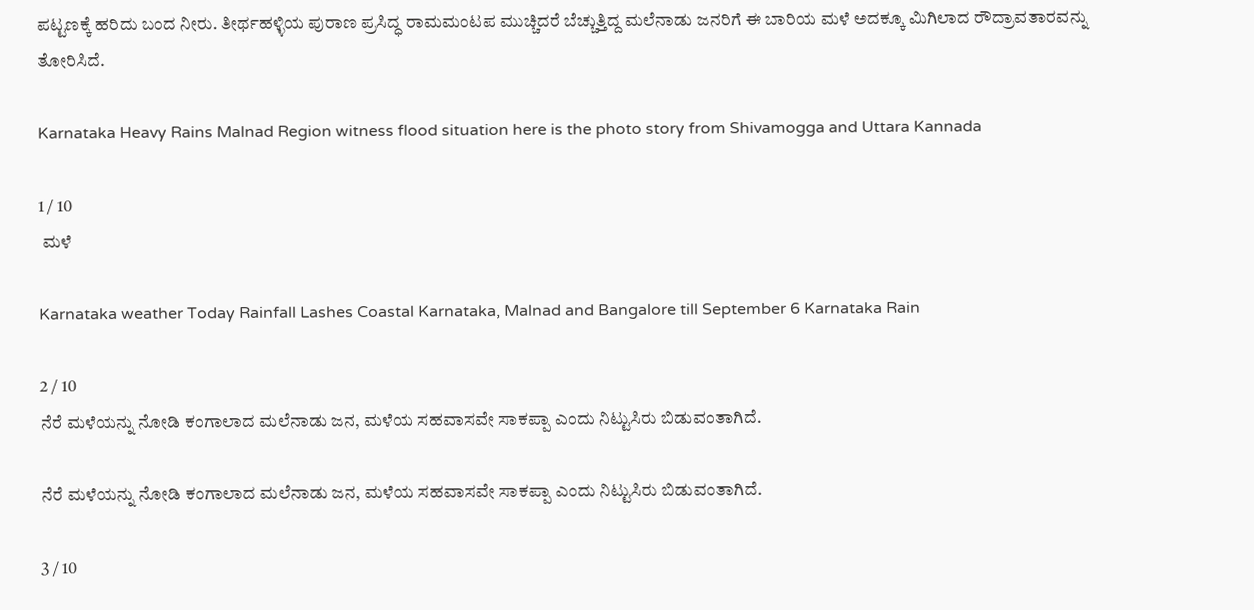ಪಟ್ಟಣಕ್ಕೆ ಹರಿದು ಬಂದ ನೀರು. ತೀರ್ಥಹಳ್ಳಿಯ ಪುರಾಣ ಪ್ರಸಿದ್ಧ ರಾಮಮಂಟಪ ಮುಚ್ಚಿದರೆ ಬೆಚ್ಚುತ್ತಿದ್ದ ಮಲೆನಾಡು ಜನರಿಗೆ ಈ ಬಾರಿಯ ಮಳೆ ಅದಕ್ಕೂ ಮಿಗಿಲಾದ ರೌದ್ರಾವತಾರವನ್ನು ತೋರಿಸಿದೆ.

Karnataka Heavy Rains Malnad Region witness flood situation here is the photo story from Shivamogga and Uttara Kannada

1 / 10
 ಮಳೆ

Karnataka weather Today Rainfall Lashes Coastal Karnataka, Malnad and Bangalore till September 6 Karnataka Rain

2 / 10
ನೆರೆ ಮಳೆಯನ್ನು ನೋಡಿ ಕಂಗಾಲಾದ ಮಲೆನಾಡು ಜನ, ಮಳೆಯ ಸಹವಾಸವೇ ಸಾಕಪ್ಪಾ ಎಂದು ನಿಟ್ಟುಸಿರು ಬಿಡುವಂತಾಗಿದೆ.

ನೆರೆ ಮಳೆಯನ್ನು ನೋಡಿ ಕಂಗಾಲಾದ ಮಲೆನಾಡು ಜನ, ಮಳೆಯ ಸಹವಾಸವೇ ಸಾಕಪ್ಪಾ ಎಂದು ನಿಟ್ಟುಸಿರು ಬಿಡುವಂತಾಗಿದೆ.

3 / 10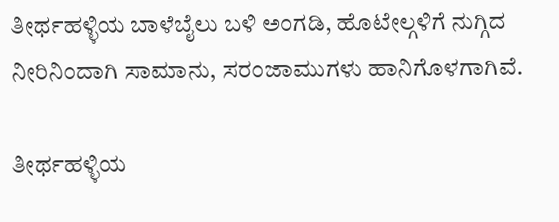ತೀರ್ಥಹಳ್ಳಿಯ ಬಾಳೆಬೈಲು ಬಳಿ ಅಂಗಡಿ, ಹೊಟೇಲ್ಗಳಿಗೆ ನುಗ್ಗಿದ ನೀರಿನಿಂದಾಗಿ ಸಾಮಾನು, ಸರಂಜಾಮುಗಳು ಹಾನಿಗೊಳಗಾಗಿವೆ.

ತೀರ್ಥಹಳ್ಳಿಯ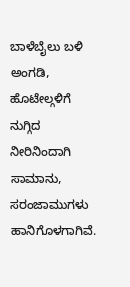ಬಾಳೆಬೈಲು ಬಳಿ ಅಂಗಡಿ, ಹೊಟೇಲ್ಗಳಿಗೆ ನುಗ್ಗಿದ ನೀರಿನಿಂದಾಗಿ ಸಾಮಾನು, ಸರಂಜಾಮುಗಳು ಹಾನಿಗೊಳಗಾಗಿವೆ.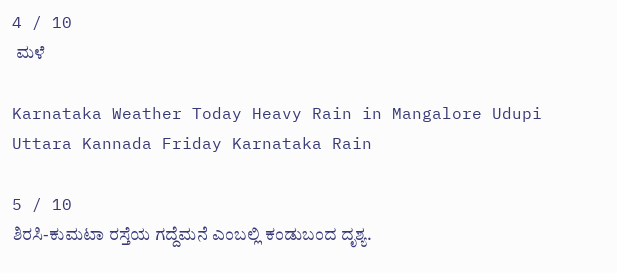4 / 10
 ಮಳೆ

Karnataka Weather Today Heavy Rain in Mangalore Udupi Uttara Kannada Friday Karnataka Rain

5 / 10
ಶಿರಸಿ-ಕುಮಟಾ ರಸ್ತೆಯ ಗದ್ದೆಮನೆ ಎಂಬಲ್ಲಿ ಕಂಡುಬಂದ ದೃಶ್ಯ.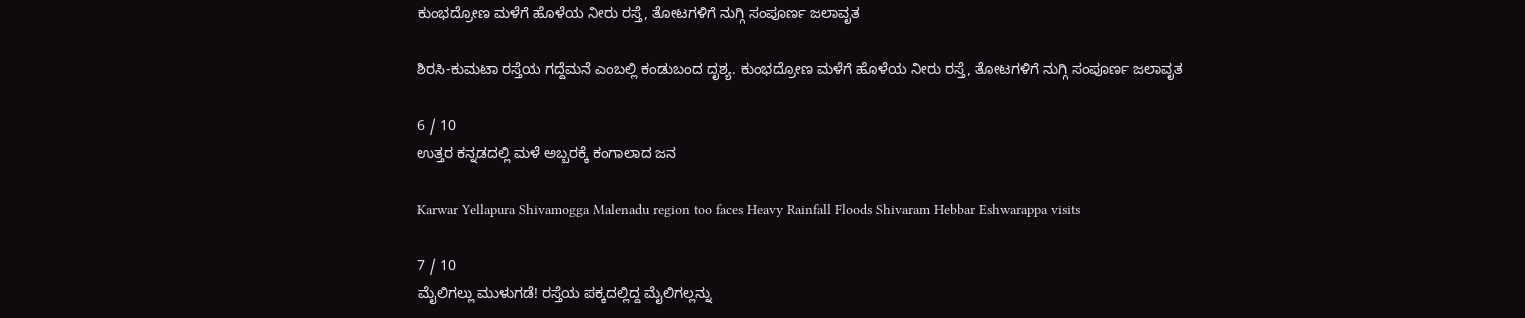ಕುಂಭದ್ರೋಣ ಮಳೆಗೆ ಹೊಳೆಯ ನೀರು ರಸ್ತೆ, ತೋಟಗಳಿಗೆ ನುಗ್ಗಿ ಸಂಪೂರ್ಣ ಜಲಾವೃತ

ಶಿರಸಿ-ಕುಮಟಾ ರಸ್ತೆಯ ಗದ್ದೆಮನೆ ಎಂಬಲ್ಲಿ ಕಂಡುಬಂದ ದೃಶ್ಯ. ಕುಂಭದ್ರೋಣ ಮಳೆಗೆ ಹೊಳೆಯ ನೀರು ರಸ್ತೆ, ತೋಟಗಳಿಗೆ ನುಗ್ಗಿ ಸಂಪೂರ್ಣ ಜಲಾವೃತ

6 / 10
ಉತ್ತರ ಕನ್ನಡದಲ್ಲಿ ಮಳೆ ಅಬ್ಬರಕ್ಕೆ ಕಂಗಾಲಾದ ಜನ

Karwar Yellapura Shivamogga Malenadu region too faces Heavy Rainfall Floods Shivaram Hebbar Eshwarappa visits

7 / 10
ಮೈಲಿಗಲ್ಲು ಮುಳುಗಡೆ! ರಸ್ತೆಯ ಪಕ್ಕದಲ್ಲಿದ್ದ ಮೈಲಿಗಲ್ಲನ್ನು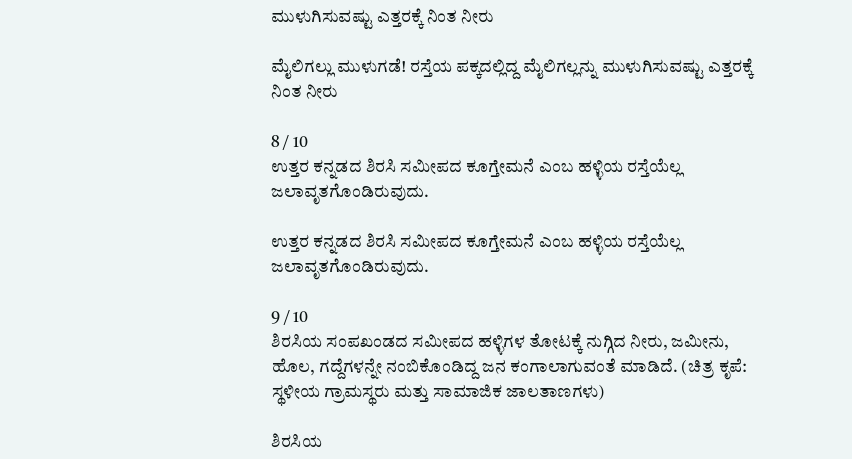ಮುಳುಗಿಸುವಷ್ಟು ಎತ್ತರಕ್ಕೆ ನಿಂತ ನೀರು

ಮೈಲಿಗಲ್ಲು ಮುಳುಗಡೆ! ರಸ್ತೆಯ ಪಕ್ಕದಲ್ಲಿದ್ದ ಮೈಲಿಗಲ್ಲನ್ನು ಮುಳುಗಿಸುವಷ್ಟು ಎತ್ತರಕ್ಕೆ ನಿಂತ ನೀರು

8 / 10
ಉತ್ತರ ಕನ್ನಡದ ಶಿರಸಿ ಸಮೀಪದ ಕೂಗ್ತೇಮನೆ ಎಂಬ ಹಳ್ಳಿಯ ರಸ್ತೆಯೆಲ್ಲ ಜಲಾವೃತಗೊಂಡಿರುವುದು.

ಉತ್ತರ ಕನ್ನಡದ ಶಿರಸಿ ಸಮೀಪದ ಕೂಗ್ತೇಮನೆ ಎಂಬ ಹಳ್ಳಿಯ ರಸ್ತೆಯೆಲ್ಲ ಜಲಾವೃತಗೊಂಡಿರುವುದು.

9 / 10
ಶಿರಸಿಯ ಸಂಪಖಂಡದ ಸಮೀಪದ ಹಳ್ಳಿಗಳ ತೋಟಕ್ಕೆ ನುಗ್ಗಿದ ನೀರು, ಜಮೀನು, ಹೊಲ, ಗದ್ದೆಗಳನ್ನೇ ನಂಬಿಕೊಂಡಿದ್ದ ಜನ ಕಂಗಾಲಾಗುವಂತೆ ಮಾಡಿದೆ. (ಚಿತ್ರ ಕೃಪೆ: ಸ್ಥಳೀಯ ಗ್ರಾಮಸ್ಥರು ಮತ್ತು ಸಾಮಾಜಿಕ ಜಾಲತಾಣಗಳು)

ಶಿರಸಿಯ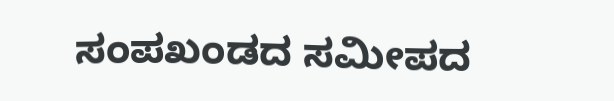ಸಂಪಖಂಡದ ಸಮೀಪದ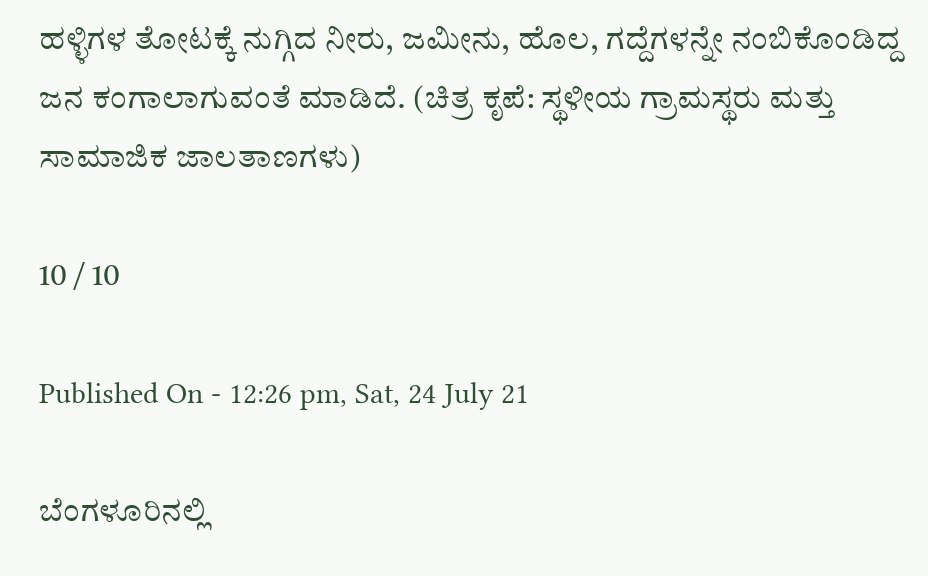ಹಳ್ಳಿಗಳ ತೋಟಕ್ಕೆ ನುಗ್ಗಿದ ನೀರು, ಜಮೀನು, ಹೊಲ, ಗದ್ದೆಗಳನ್ನೇ ನಂಬಿಕೊಂಡಿದ್ದ ಜನ ಕಂಗಾಲಾಗುವಂತೆ ಮಾಡಿದೆ. (ಚಿತ್ರ ಕೃಪೆ: ಸ್ಥಳೀಯ ಗ್ರಾಮಸ್ಥರು ಮತ್ತು ಸಾಮಾಜಿಕ ಜಾಲತಾಣಗಳು)

10 / 10

Published On - 12:26 pm, Sat, 24 July 21

ಬೆಂಗಳೂರಿನಲ್ಲಿ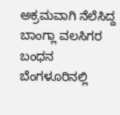ಅಕ್ರಮವಾಗಿ ನೆಲೆಸಿದ್ದ ಬಾಂಗ್ಲಾ ವಲಸಿಗರ ಬಂಧನ
ಬೆಂಗಳೂರಿನಲ್ಲಿ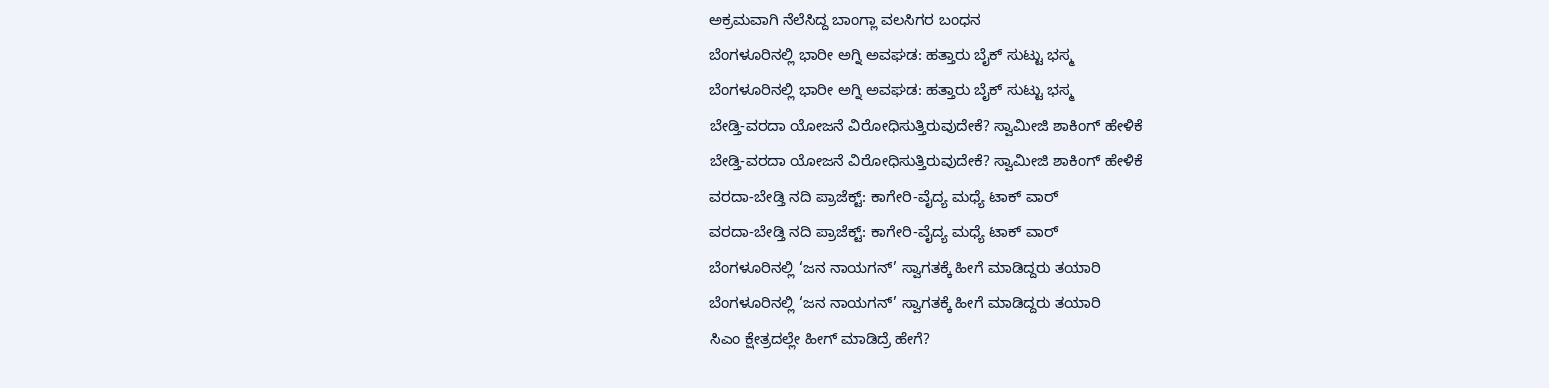ಅಕ್ರಮವಾಗಿ ನೆಲೆಸಿದ್ದ ಬಾಂಗ್ಲಾ ವಲಸಿಗರ ಬಂಧನ
ಬೆಂಗಳೂರಿನಲ್ಲಿ ಭಾರೀ ಅಗ್ನಿ ಅವಘಡ: ಹತ್ತಾರು ಬೈಕ್ ಸುಟ್ಟು ಭಸ್ಮ
ಬೆಂಗಳೂರಿನಲ್ಲಿ ಭಾರೀ ಅಗ್ನಿ ಅವಘಡ: ಹತ್ತಾರು ಬೈಕ್ ಸುಟ್ಟು ಭಸ್ಮ
ಬೇಡ್ತಿ-ವರದಾ ಯೋಜನೆ ವಿರೋಧಿಸುತ್ತಿರುವುದೇಕೆ? ಸ್ವಾಮೀಜಿ ಶಾಕಿಂಗ್ ಹೇಳಿಕೆ
ಬೇಡ್ತಿ-ವರದಾ ಯೋಜನೆ ವಿರೋಧಿಸುತ್ತಿರುವುದೇಕೆ? ಸ್ವಾಮೀಜಿ ಶಾಕಿಂಗ್ ಹೇಳಿಕೆ
ವರದಾ-ಬೇಡ್ತಿ ನದಿ ಪ್ರಾಜೆಕ್ಟ್: ಕಾಗೇರಿ-ವೈದ್ಯ ಮಧ್ಯೆ ಟಾಕ್ ವಾರ್
ವರದಾ-ಬೇಡ್ತಿ ನದಿ ಪ್ರಾಜೆಕ್ಟ್: ಕಾಗೇರಿ-ವೈದ್ಯ ಮಧ್ಯೆ ಟಾಕ್ ವಾರ್
ಬೆಂಗಳೂರಿನಲ್ಲಿ ‘ಜನ ನಾಯಗನ್’ ಸ್ವಾಗತಕ್ಕೆ ಹೀಗೆ ಮಾಡಿದ್ದರು ತಯಾರಿ
ಬೆಂಗಳೂರಿನಲ್ಲಿ ‘ಜನ ನಾಯಗನ್’ ಸ್ವಾಗತಕ್ಕೆ ಹೀಗೆ ಮಾಡಿದ್ದರು ತಯಾರಿ
ಸಿಎಂ ಕ್ಷೇತ್ರದಲ್ಲೇ ಹೀಗ್ ಮಾಡಿದ್ರೆ ಹೇಗೆ?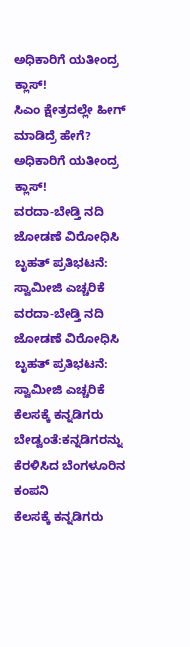ಅಧಿಕಾರಿಗೆ ಯತೀಂದ್ರ ಕ್ಲಾಸ್!
ಸಿಎಂ ಕ್ಷೇತ್ರದಲ್ಲೇ ಹೀಗ್ ಮಾಡಿದ್ರೆ ಹೇಗೆ? ಅಧಿಕಾರಿಗೆ ಯತೀಂದ್ರ ಕ್ಲಾಸ್!
ವರದಾ-ಬೇಡ್ತಿ ನದಿ ಜೋಡಣೆ ವಿರೋಧಿಸಿ ಬೃಹತ್ ಪ್ರತಿಭಟನೆ: ಸ್ವಾಮೀಜಿ ಎಚ್ಚರಿಕೆ
ವರದಾ-ಬೇಡ್ತಿ ನದಿ ಜೋಡಣೆ ವಿರೋಧಿಸಿ ಬೃಹತ್ ಪ್ರತಿಭಟನೆ: ಸ್ವಾಮೀಜಿ ಎಚ್ಚರಿಕೆ
ಕೆಲಸಕ್ಕೆ ಕನ್ನಡಿಗರು ಬೇಡ್ವಂತೆ:ಕನ್ನಡಿಗರನ್ನು ಕೆರಳಿಸಿದ ಬೆಂಗಳೂರಿನ ಕಂಪನಿ
ಕೆಲಸಕ್ಕೆ ಕನ್ನಡಿಗರು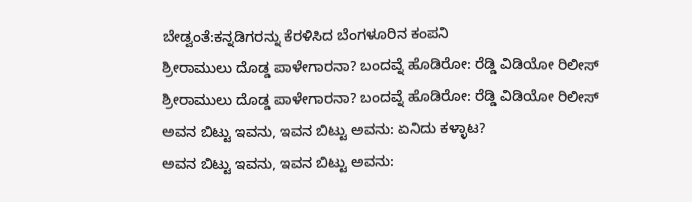ಬೇಡ್ವಂತೆ:ಕನ್ನಡಿಗರನ್ನು ಕೆರಳಿಸಿದ ಬೆಂಗಳೂರಿನ ಕಂಪನಿ
ಶ್ರೀರಾಮುಲು ದೊಡ್ಡ ಪಾಳೇಗಾರನಾ? ಬಂದವ್ನೆ ಹೊಡಿರೋ: ರೆಡ್ಡಿ ವಿಡಿಯೋ ರಿಲೀಸ್‌
ಶ್ರೀರಾಮುಲು ದೊಡ್ಡ ಪಾಳೇಗಾರನಾ? ಬಂದವ್ನೆ ಹೊಡಿರೋ: ರೆಡ್ಡಿ ವಿಡಿಯೋ ರಿಲೀಸ್‌
ಅವನ ಬಿಟ್ಟು ಇವನು, ಇವನ ಬಿಟ್ಟು ಅವನು: ಏನಿದು ಕಳ್ಳಾಟ?
ಅವನ ಬಿಟ್ಟು ಇವನು, ಇವನ ಬಿಟ್ಟು ಅವನು: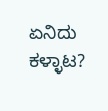ಏನಿದು ಕಳ್ಳಾಟ?